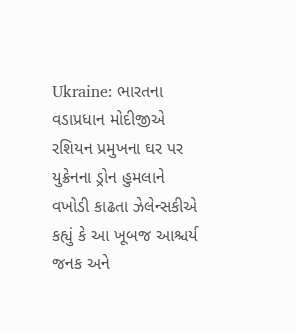Ukraine: ભારતના વડાપ્રધાન મોદીજીએ રશિયન પ્રમુખના ઘર પર યુક્રેનના ડ્રોન હુમલાને વખોડી કાઢતા ઝેલેન્સકીએ કહ્યું કે આ ખૂબજ આશ્ચર્ય જનક અને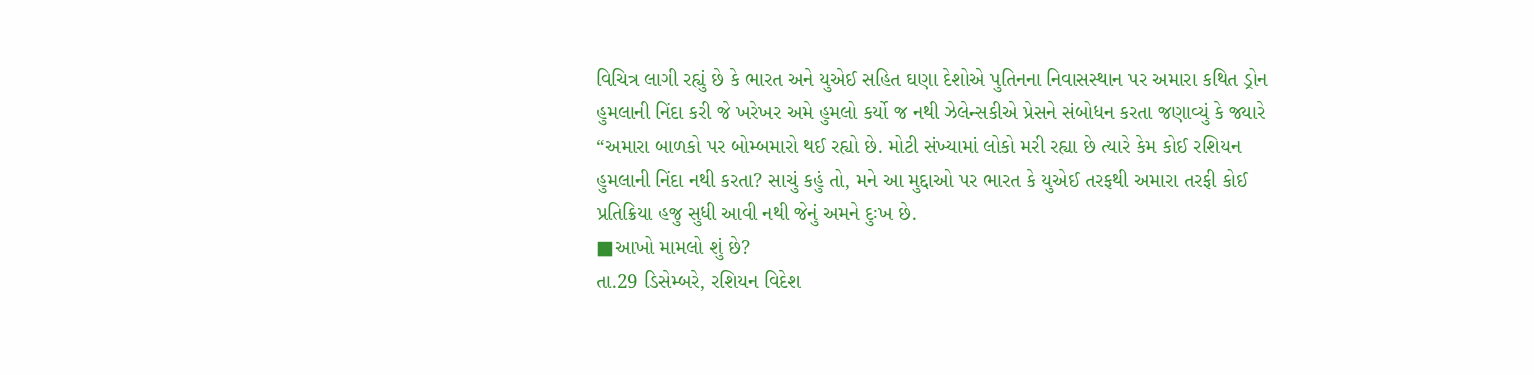વિચિત્ર લાગી રહ્યું છે કે ભારત અને યુએઈ સહિત ઘણા દેશોએ પુતિનના નિવાસસ્થાન પર અમારા કથિત ડ્રોન હુમલાની નિંદા કરી જે ખરેખર અમે હુમલો કર્યો જ નથી ઝેલેન્સકીએ પ્રેસને સંબોધન કરતા જણાવ્યું કે જ્યારે “અમારા બાળકો પર બોમ્બમારો થઈ રહ્યો છે. મોટી સંખ્યામાં લોકો મરી રહ્યા છે ત્યારે કેમ કોઈ રશિયન હુમલાની નિંદા નથી કરતા? સાચું કહું તો, મને આ મુદ્દાઓ પર ભારત કે યુએઈ તરફથી અમારા તરફી કોઈ પ્રતિક્રિયા હજુ સુધી આવી નથી જેનું અમને દુઃખ છે.
■આખો મામલો શું છે?
તા.29 ડિસેમ્બરે, રશિયન વિદેશ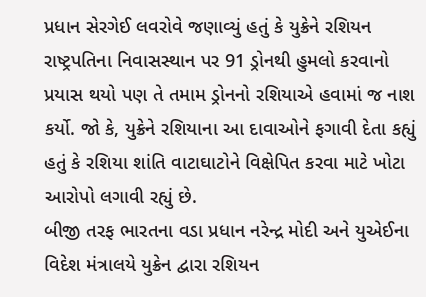પ્રધાન સેરગેઈ લવરોવે જણાવ્યું હતું કે યુક્રેને રશિયન રાષ્ટ્રપતિના નિવાસસ્થાન પર 91 ડ્રોનથી હુમલો કરવાનો પ્રયાસ થયો પણ તે તમામ ડ્રોનનો રશિયાએ હવામાં જ નાશ કર્યો. જો કે, યુક્રેને રશિયાના આ દાવાઓને ફગાવી દેતા કહ્યું હતું કે રશિયા શાંતિ વાટાઘાટોને વિક્ષેપિત કરવા માટે ખોટા આરોપો લગાવી રહ્યું છે.
બીજી તરફ ભારતના વડા પ્રધાન નરેન્દ્ર મોદી અને યુએઈના વિદેશ મંત્રાલયે યુક્રેન દ્વારા રશિયન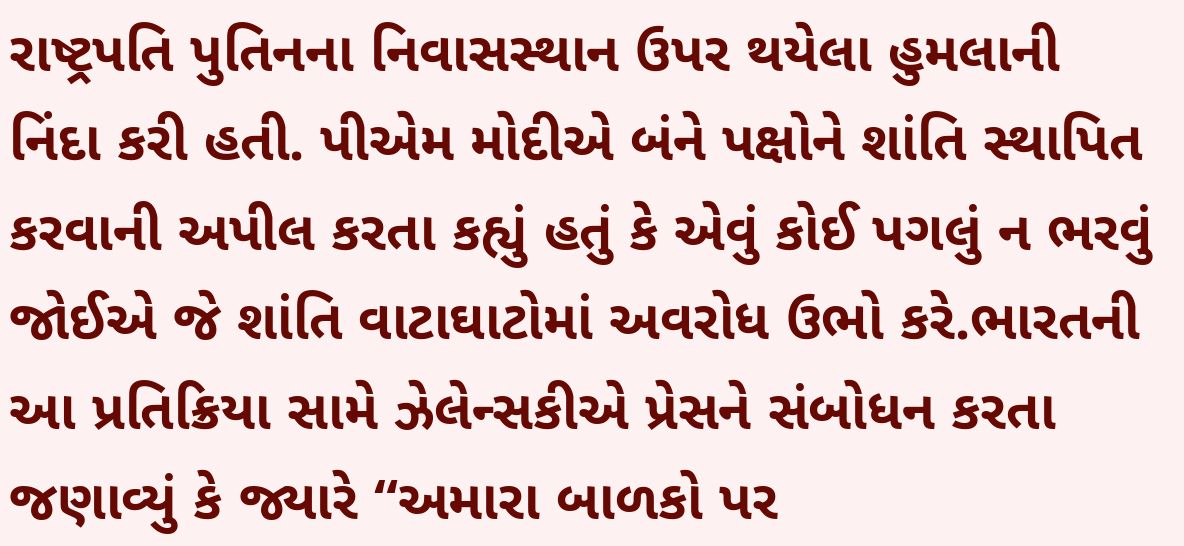રાષ્ટ્રપતિ પુતિનના નિવાસસ્થાન ઉપર થયેલા હુમલાની નિંદા કરી હતી. પીએમ મોદીએ બંને પક્ષોને શાંતિ સ્થાપિત કરવાની અપીલ કરતા કહ્યું હતું કે એવું કોઈ પગલું ન ભરવું જોઈએ જે શાંતિ વાટાઘાટોમાં અવરોધ ઉભો કરે.ભારતની આ પ્રતિક્રિયા સામે ઝેલેન્સકીએ પ્રેસને સંબોધન કરતા જણાવ્યું કે જ્યારે “અમારા બાળકો પર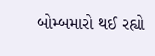બોમ્બમારો થઈ રહ્યો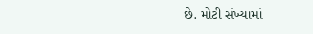છે. મોટી સંખ્યામાં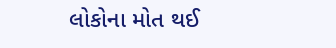લોકોના મોત થઈ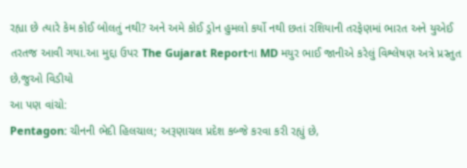રહ્યા છે ત્યારે કેમ કોઈ બોલતું નથી? અને અમે કોઈ ડ્રોન હુમલો કર્યો નથી છતાં રશિયાની તરફેણમાં ભારત અને યુએઈ તરતજ આવી ગયા.આ મુદ્દા ઉપર The Gujarat Reportના MD મયુર ભાઈ જાનીએ કરેલું વિશ્લેષણ અત્રે પ્રસ્તુત છે,જુઓ વિડીયો
આ પણ વાંચો:
Pentagon: ચીનની ભેદી હિલચાલ; અરૂણાચલ પ્રદેશ કબ્જે કરવા કરી રહ્યું છે,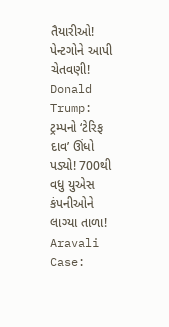તૈયારીઓ! પેન્ટગોને આપી ચેતવણી!
Donald Trump: ટ્રમ્પનો ‘ટેરિફ દાવ’ ઊંધો પડ્યો! 700થી વધુ યુએસ કંપનીઓને લાગ્યા તાળા!
Aravali Case: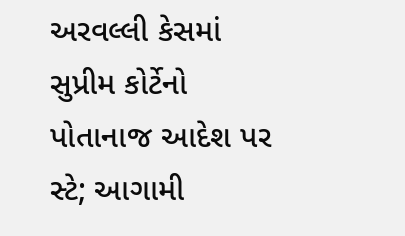અરવલ્લી કેસમાં સુપ્રીમ કોર્ટેનો પોતાનાજ આદેશ પર સ્ટે; આગામી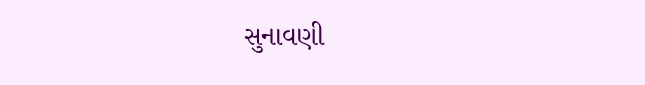સુનાવણી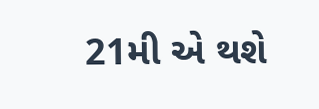21મી એ થશે